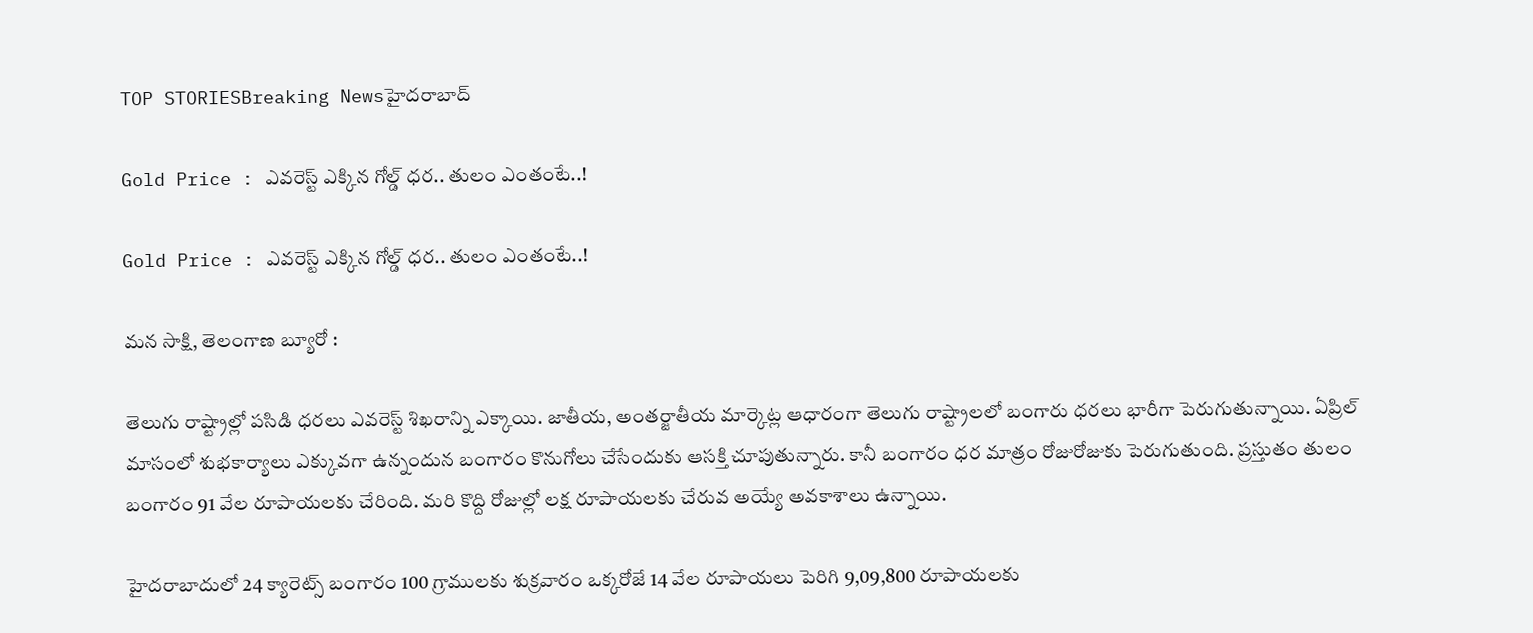TOP STORIESBreaking Newsహైదరాబాద్

Gold Price : ఎవరెస్ట్ ఎక్కిన గోల్డ్ ధర.. తులం ఎంతంటే..!

Gold Price : ఎవరెస్ట్ ఎక్కిన గోల్డ్ ధర.. తులం ఎంతంటే..!

మన సాక్షి, తెలంగాణ బ్యూరో :

తెలుగు రాష్ట్రాల్లో పసిడి ధరలు ఎవరెస్ట్ శిఖరాన్ని ఎక్కాయి. జాతీయ, అంతర్జాతీయ మార్కెట్ల ఆధారంగా తెలుగు రాష్ట్రాలలో బంగారు ధరలు భారీగా పెరుగుతున్నాయి. ఏప్రిల్ మాసంలో శుభకార్యాలు ఎక్కువగా ఉన్నందున బంగారం కొనుగోలు చేసేందుకు ఆసక్తి చూపుతున్నారు. కానీ బంగారం ధర మాత్రం రోజురోజుకు పెరుగుతుంది. ప్రస్తుతం తులం బంగారం 91 వేల రూపాయలకు చేరింది. మరి కొద్ది రోజుల్లో లక్ష రూపాయలకు చేరువ అయ్యే అవకాశాలు ఉన్నాయి.

హైదరాబాదులో 24 క్యారెట్స్ బంగారం 100 గ్రాములకు శుక్రవారం ఒక్కరోజే 14 వేల రూపాయలు పెరిగి 9,09,800 రూపాయలకు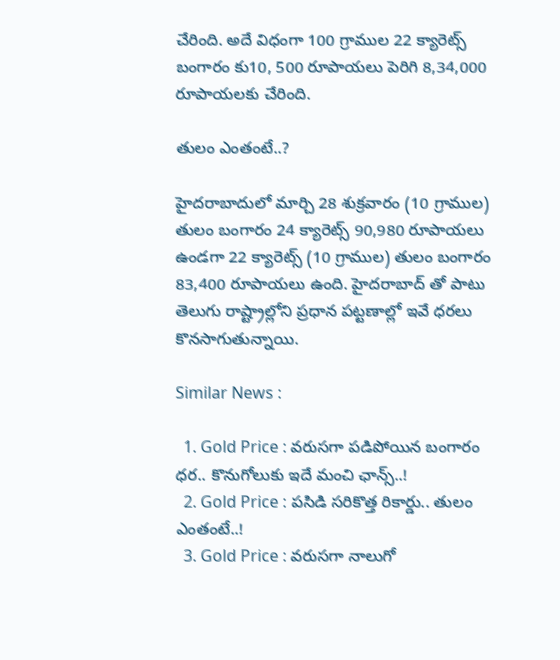చేరింది. అదే విధంగా 100 గ్రాముల 22 క్యారెట్స్ బంగారం కు10, 500 రూపాయలు పెరిగి 8,34,000 రూపాయలకు చేరింది.

తులం ఎంతంటే..?

హైదరాబాదులో మార్చి 28 శుక్రవారం (10 గ్రాముల) తులం బంగారం 24 క్యారెట్స్ 90,980 రూపాయలు ఉండగా 22 క్యారెట్స్ (10 గ్రాముల) తులం బంగారం 83,400 రూపాయలు ఉంది. హైదరాబాద్ తో పాటు తెలుగు రాష్ట్రాల్లోని ప్రధాన పట్టణాల్లో ఇవే ధరలు కొనసాగుతున్నాయి.

Similar News :

  1. Gold Price : వరుసగా పడిపోయిన బంగారం ధర.. కొనుగోలుకు ఇదే మంచి ఛాన్స్..!
  2. Gold Price : పసిడి సరికొత్త రికార్డు.. తులం ఎంతంటే..!
  3. Gold Price : వరుసగా నాలుగో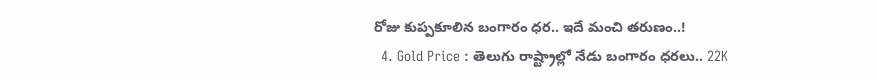రోజు కుప్పకూలిన బంగారం ధర.. ఇదే మంచి తరుణం..!
  4. Gold Price : తెలుగు రాష్ట్రాల్లో నేడు బంగారం ధరలు.. 22K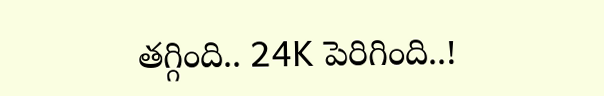తగ్గింది.. 24K పెరిగింది..!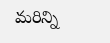మరిన్ని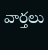వార్తలు